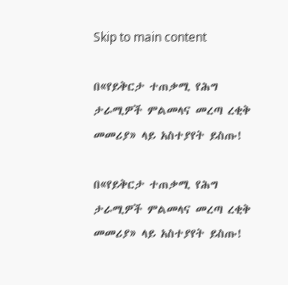Skip to main content

በ«የይቅርታ ተጠቃሚ የሕግ ታራሚዎች ምልመላና መረጣ ረቂቅ መመሪያ» ላይ አስተያየት ይስጡ!

በ«የይቅርታ ተጠቃሚ የሕግ ታራሚዎች ምልመላና መረጣ ረቂቅ መመሪያ» ላይ አስተያየት ይስጡ!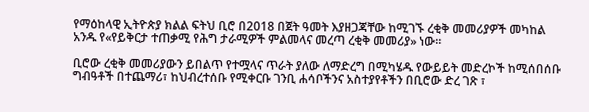የማዕከላዊ ኢትዮጵያ ክልል ፍትህ ቢሮ በ2018 በጀት ዓመት እያዘጋጃቸው ከሚገኙ ረቂቅ መመሪያዎች መካከል አንዱ የ«የይቅርታ ተጠቃሚ የሕግ ታራሚዎች ምልመላና መረጣ ረቂቅ መመሪያ» ነው።

ቢሮው ረቂቅ መመሪያውን ይበልጥ የተሟላና ጥራት ያለው ለማድረግ በሚካሄዱ የውይይት መድረኮች ከሚሰበሰቡ ግብዓቶች በተጨማሪ፣ ከህብረተሰቡ የሚቀርቡ ገንቢ ሐሳቦችንና አስተያየቶችን በቢሮው ድረ ገጽ ፣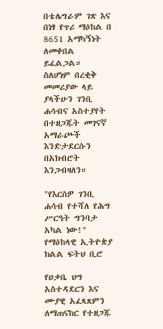በቴሌግራም ገጽ እና በነፃ የጥሪ ማዕከል በ 8651 አማካኝነት ለመቀበል ይፈልጋል።
ስለሆነም በረቂቅ መመሪያው ላይ ያላችሁን ገንቢ ሐሳብና አስተያየት በተዘጋጁት መገናኛ አማራጮች እንድታደርሱን በአክብሮት እንጋብዛለን።

"የእርስዎ ገንቢ ሐሳብ የተሻለ የሕግ ሥርዓት ግንባታ አካል ነው!"
የማዕከላዊ ኢትዮጵያ ክልል ፍትህ ቢሮ

የዐቃቤ ህግ አስተዳደርን እና ሙያዊ አፈጻጸምን ለማጠናከር የተዘጋጁ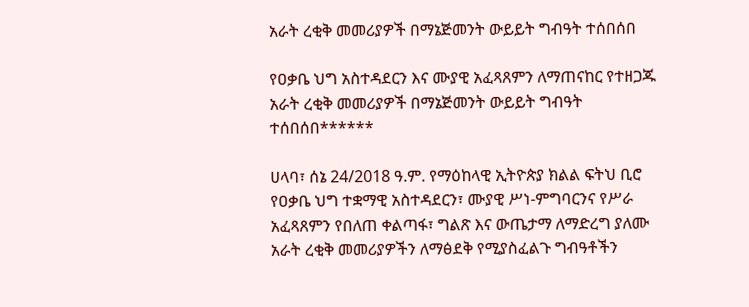አራት ረቂቅ መመሪያዎች በማኔጅመንት ውይይት ግብዓት ተሰበሰበ

የዐቃቤ ህግ አስተዳደርን እና ሙያዊ አፈጻጸምን ለማጠናከር የተዘጋጁ አራት ረቂቅ መመሪያዎች በማኔጅመንት ውይይት ግብዓት ተሰበሰበ******

ሀላባ፣ ሰኔ 24/2018 ዓ.ም. የማዕከላዊ ኢትዮጵያ ክልል ፍትህ ቢሮ የዐቃቤ ህግ ተቋማዊ አስተዳደርን፣ ሙያዊ ሥነ-ምግባርንና የሥራ አፈጻጸምን የበለጠ ቀልጣፋ፣ ግልጽ እና ውጤታማ ለማድረግ ያለሙ አራት ረቂቅ መመሪያዎችን ለማፅደቅ የሚያስፈልጉ ግብዓቶችን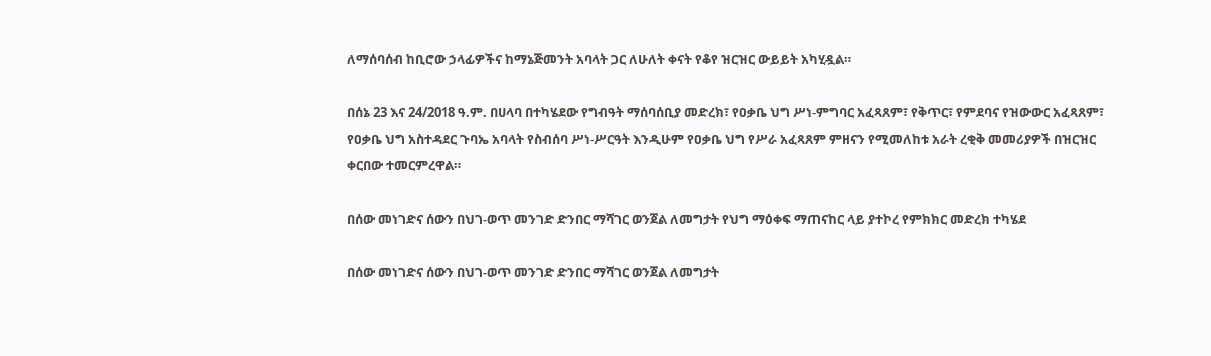ለማሰባሰብ ከቢሮው ኃላፊዎችና ከማኔጅመንት አባላት ጋር ለሁለት ቀናት የቆየ ዝርዝር ውይይት አካሂዷል።

በሰኔ 23 እና 24/2018 ዓ.ም. በሀላባ በተካሄደው የግብዓት ማሰባሰቢያ መድረክ፣ የዐቃቤ ህግ ሥነ-ምግባር አፈጻጸም፣ የቅጥር፣ የምደባና የዝውውር አፈጻጸም፣ የዐቃቤ ህግ አስተዳደር ጉባኤ አባላት የስብሰባ ሥነ-ሥርዓት እንዲሁም የዐቃቤ ህግ የሥራ አፈጻጸም ምዘናን የሚመለከቱ አራት ረቂቅ መመሪያዎች በዝርዝር ቀርበው ተመርምረዋል።

በሰው መነገድና ሰውን በህገ-ወጥ መንገድ ድንበር ማሻገር ወንጀል ለመግታት የህግ ማዕቀፍ ማጠናከር ላይ ያተኮረ የምክክር መድረክ ተካሄደ

በሰው መነገድና ሰውን በህገ-ወጥ መንገድ ድንበር ማሻገር ወንጀል ለመግታት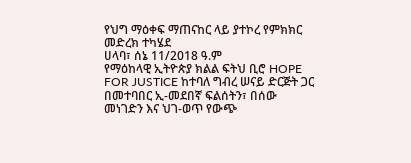የህግ ማዕቀፍ ማጠናከር ላይ ያተኮረ የምክክር መድረክ ተካሄደ
ሀላባ፣ ሰኔ 11/2018 ዓ.ም
የማዕከላዊ ኢትዮጵያ ክልል ፍትህ ቢሮ HOPE FOR JUSTICE ከተባለ ግብረ ሠናይ ድርጅት ጋር በመተባበር ኢ-መደበኛ ፍልሰትን፣ በሰው መነገድን እና ህገ-ወጥ የውጭ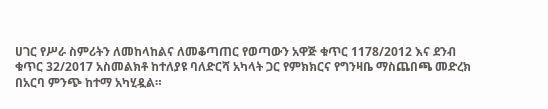ሀገር የሥራ ስምሪትን ለመከላከልና ለመቆጣጠር የወጣውን አዋጅ ቁጥር 1178/2012 እና ደንብ ቁጥር 32/2017 አስመልክቶ ከተለያዩ ባለድርሻ አካላት ጋር የምክክርና የግንዛቤ ማስጨበጫ መድረክ በአርባ ምንጭ ከተማ አካሂዷል።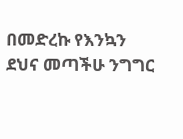በመድረኩ የእንኳን ደህና መጣችሁ ንግግር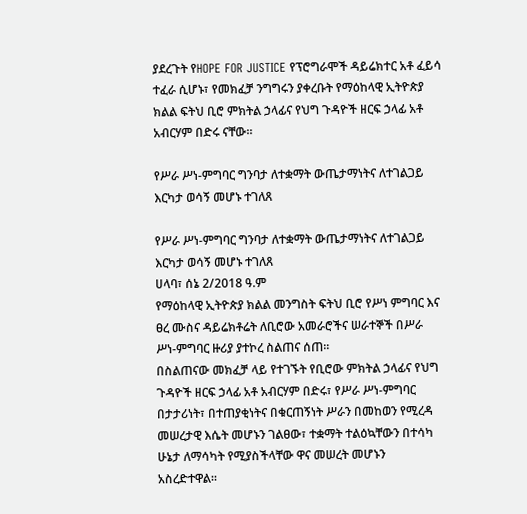ያደረጉት የHOPE FOR JUSTICE የፕሮግራሞች ዳይሬክተር አቶ ፈይሳ ተፈራ ሲሆኑ፣ የመክፈቻ ንግግሩን ያቀረቡት የማዕከላዊ ኢትዮጵያ ክልል ፍትህ ቢሮ ምክትል ኃላፊና የህግ ጉዳዮች ዘርፍ ኃላፊ አቶ አብርሃም በድሩ ናቸው።

የሥራ ሥነ-ምግባር ግንባታ ለተቋማት ውጤታማነትና ለተገልጋይ እርካታ ወሳኝ መሆኑ ተገለጸ

የሥራ ሥነ-ምግባር ግንባታ ለተቋማት ውጤታማነትና ለተገልጋይ እርካታ ወሳኝ መሆኑ ተገለጸ
ሀላባ፣ ሰኔ 2/2018 ዓ.ም
የማዕከላዊ ኢትዮጵያ ክልል መንግስት ፍትህ ቢሮ የሥነ ምግባር እና ፀረ ሙስና ዳይሬክቶሬት ለቢሮው አመራሮችና ሠራተኞች በሥራ ሥነ-ምግባር ዙሪያ ያተኮረ ስልጠና ሰጠ።
በስልጠናው መክፈቻ ላይ የተገኙት የቢሮው ምክትል ኃላፊና የህግ ጉዳዮች ዘርፍ ኃላፊ አቶ አብርሃም በድሩ፣ የሥራ ሥነ-ምግባር በታታሪነት፣ በተጠያቂነትና በቁርጠኝነት ሥራን በመከወን የሚረዳ መሠረታዊ እሴት መሆኑን ገልፀው፣ ተቋማት ተልዕኳቸውን በተሳካ ሁኔታ ለማሳካት የሚያስችላቸው ዋና መሠረት መሆኑን አስረድተዋል።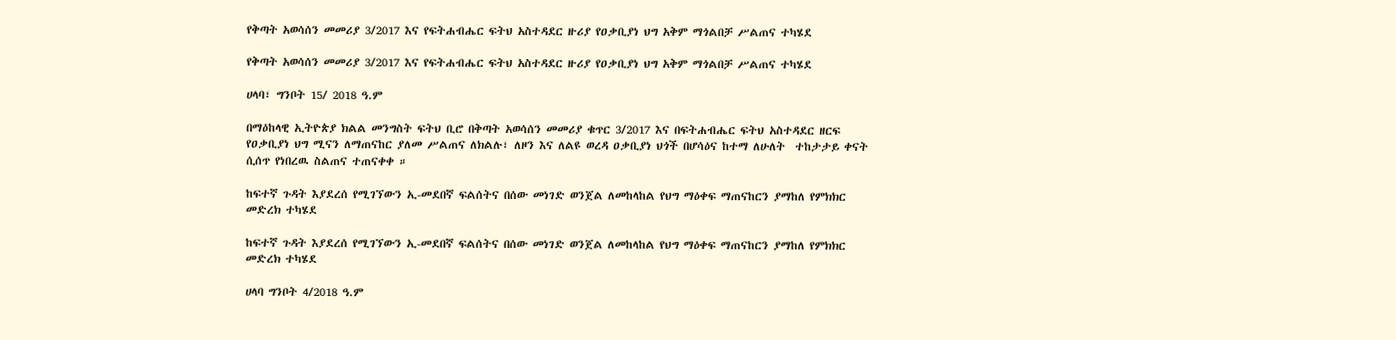የቅጣት አወሳሰን መመሪያ 3/2017 እና የፍትሐብሔር ፍትህ አስተዳደር ዙሪያ የዐቃቢያነ ህግ አቅም ማጎልበቻ ሥልጠና ተካሄደ

የቅጣት አወሳሰን መመሪያ 3/2017 እና የፍትሐብሔር ፍትህ አስተዳደር ዙሪያ የዐቃቢያነ ህግ አቅም ማጎልበቻ ሥልጠና ተካሄደ

ሀላባ፣ ግንቦት 15/ 2018 ዓ.ም

በማዕከላዊ ኢትዮጵያ ክልል መንግስት ፍትህ ቢሮ በቅጣት አወሳሰን መመሪያ ቁጥር 3/2017 እና በፍትሐብሔር ፍትህ አስተዳደር ዘርፍ የዐቃቢያነ ህግ ሚናን ለማጠናከር ያለመ ሥልጠና ለክልሉ፣ ለዞን እና ለልዩ ወረዳ ዐቃቢያነ ህጎች በሆሳዕና ከተማ ለሁለት  ተከታታይ ቀናት ሲሰጥ የነበረዉ ስልጠና ተጠናቀቀ ።

ከፍተኛ ጉዳት እያደረሰ የሚገኘውን ኢ-መደበኛ ፍልሰትና በሰው መነገድ ወንጀል ለመከላከል የህግ ማዕቀፍ ማጠናከርን ያማከለ የምክክር መድረክ ተካሄደ

ከፍተኛ ጉዳት እያደረሰ የሚገኘውን ኢ-መደበኛ ፍልሰትና በሰው መነገድ ወንጀል ለመከላከል የህግ ማዕቀፍ ማጠናከርን ያማከለ የምክክር መድረክ ተካሄደ

ሀላባ ግንቦት 4/2018 ዓ.ም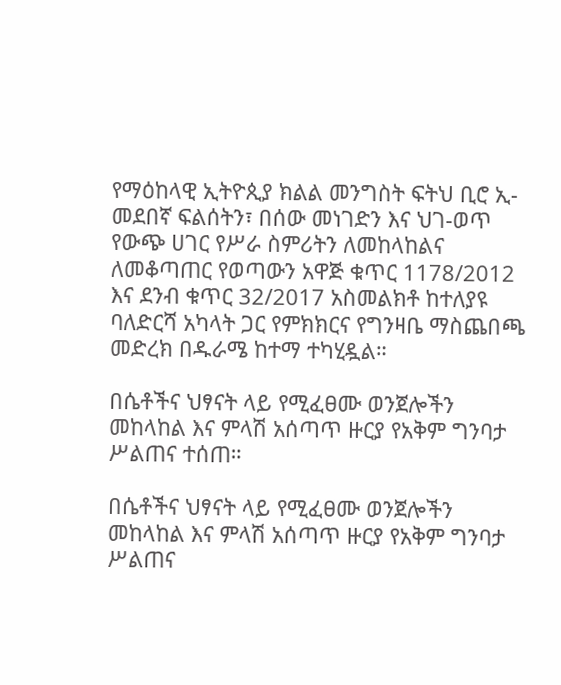የማዕከላዊ ኢትዮጲያ ክልል መንግስት ፍትህ ቢሮ ኢ-መደበኛ ፍልሰትን፣ በሰው መነገድን እና ህገ-ወጥ የውጭ ሀገር የሥራ ስምሪትን ለመከላከልና ለመቆጣጠር የወጣውን አዋጅ ቁጥር 1178/2012 እና ደንብ ቁጥር 32/2017 አስመልክቶ ከተለያዩ ባለድርሻ አካላት ጋር የምክክርና የግንዛቤ ማስጨበጫ መድረክ በዱራሜ ከተማ ተካሂዷል።

በሴቶችና ህፃናት ላይ የሚፈፀሙ ወንጀሎችን መከላከል እና ምላሽ አሰጣጥ ዙርያ የአቅም ግንባታ ሥልጠና ተሰጠ።

በሴቶችና ህፃናት ላይ የሚፈፀሙ ወንጀሎችን መከላከል እና ምላሽ አሰጣጥ ዙርያ የአቅም ግንባታ ሥልጠና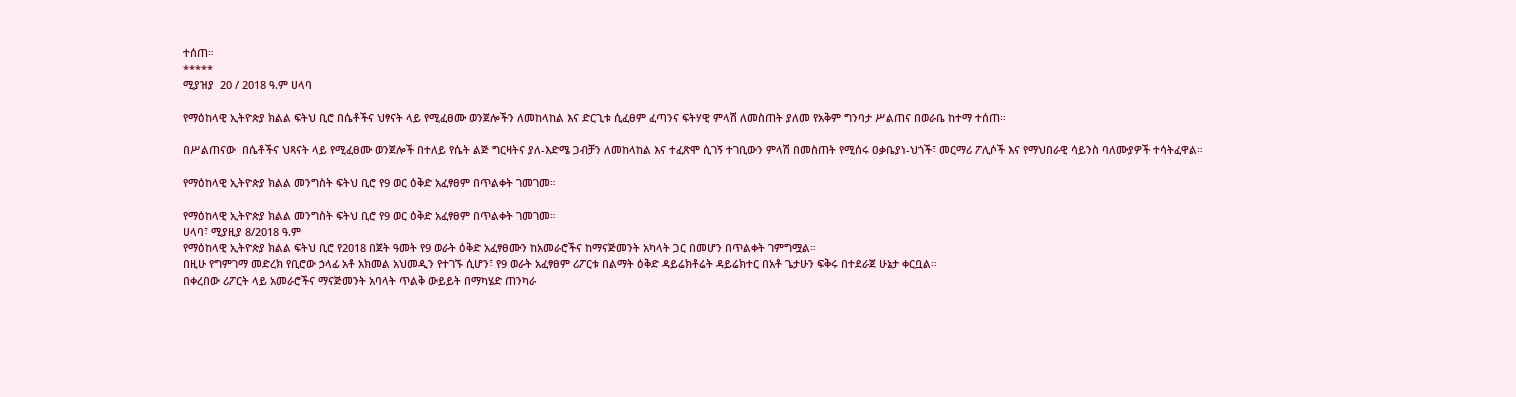ተሰጠ።
*****
ሚያዝያ  20 / 2018 ዓ.ም ሀላባ

የማዕከላዊ ኢትዮጵያ ክልል ፍትህ ቢሮ በሴቶችና ህፃናት ላይ የሚፈፀሙ ወንጀሎችን ለመከላከል እና ድርጊቱ ሲፈፀም ፈጣንና ፍትሃዊ ምላሽ ለመስጠት ያለመ የአቅም ግንባታ ሥልጠና በወራቤ ከተማ ተሰጠ።

በሥልጠናው  በሴቶችና ህጻናት ላይ የሚፈፀሙ ወንጀሎች በተለይ የሴት ልጅ ግርዛትና ያለ-እድሜ ጋብቻን ለመከላከል እና ተፈጽሞ ሲገኝ ተገቢውን ምላሽ በመስጠት የሚሰሩ ዐቃቤያነ-ህጎች፣ መርማሪ ፖሊሶች እና የማህበራዊ ሳይንስ ባለሙያዎች ተሳትፈዋል።

የማዕከላዊ ኢትዮጵያ ክልል መንግስት ፍትህ ቢሮ የ9 ወር ዕቅድ አፈፃፀም በጥልቀት ገመገመ።

የማዕከላዊ ኢትዮጵያ ክልል መንግስት ፍትህ ቢሮ የ9 ወር ዕቅድ አፈፃፀም በጥልቀት ገመገመ።
ሀላባ፣ ሚያዚያ 8/2018 ዓ.ም
የማዕከላዊ ኢትዮጵያ ክልል ፍትህ ቢሮ የ2018 በጀት ዓመት የ9 ወራት ዕቅድ አፈፃፀሙን ከአመራሮችና ከማናጅመንት አካላት ጋር በመሆን በጥልቀት ገምግሟል።
በዚሁ የግምገማ መድረክ የቢሮው ኃላፊ አቶ አክመል አህመዲን የተገኙ ሲሆን፣ የ9 ወራት አፈፃፀም ሪፖርቱ በልማት ዕቅድ ዳይሬክቶሬት ዳይሬክተር በአቶ ጌታሁን ፍቅሩ በተደራጀ ሁኔታ ቀርቧል።
በቀረበው ሪፖርት ላይ አመራሮችና ማናጅመንት አባላት ጥልቅ ውይይት በማካሄድ ጠንካራ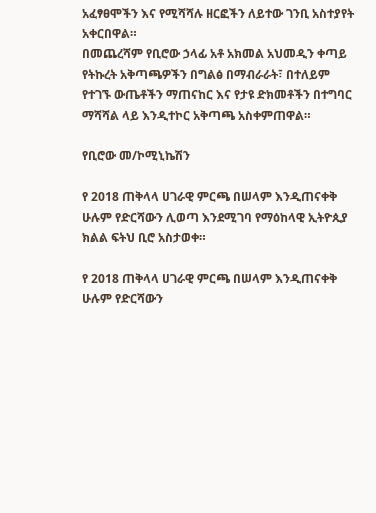አፈፃፀሞችን እና የሚሻሻሉ ዘርፎችን ለይተው ገንቢ አስተያየት አቀርበዋል።
በመጨረሻም የቢሮው ኃላፊ አቶ አክመል አህመዲን ቀጣይ የትኩረት አቅጣጫዎችን በግልፅ በማብራራት፣ በተለይም የተገኙ ውጤቶችን ማጠናከር እና የታዩ ድክመቶችን በተግባር ማሻሻል ላይ እንዲተኮር አቅጣጫ አስቀምጠዋል።

የቢሮው መ/ኮሚኒኬሽን

የ 2018 ጠቅላላ ሀገራዊ ምርጫ በሠላም እንዲጠናቀቅ ሁሉም የድርሻውን ሊወጣ እንደሚገባ የማዕከላዊ ኢትዮጲያ ክልል ፍትህ ቢሮ አስታወቀ።

የ 2018 ጠቅላላ ሀገራዊ ምርጫ በሠላም እንዲጠናቀቅ
ሁሉም የድርሻውን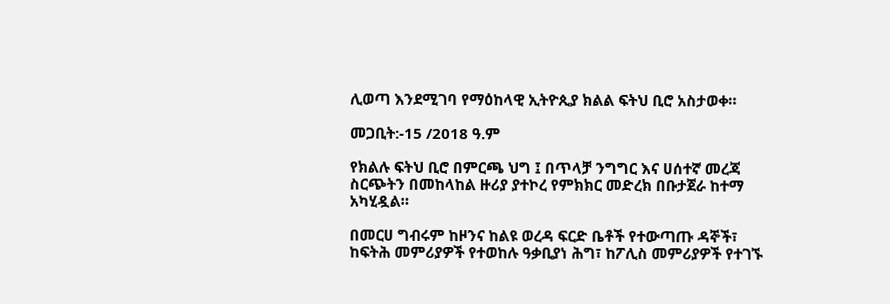ሊወጣ እንደሚገባ የማዕከላዊ ኢትዮጲያ ክልል ፍትህ ቢሮ አስታወቀ።

መጋቢት:-15 /2018 ዓ.ም

የክልሉ ፍትህ ቢሮ በምርጫ ህግ ፤ በጥላቻ ንግግር እና ሀሰተኛ መረጃ ስርጭትን በመከላከል ዙሪያ ያተኮረ የምክክር መድረክ በቡታጀራ ከተማ  አካሂዷል።

በመርሀ ግብሩም ከዞንና ከልዩ ወረዳ ፍርድ ቤቶች የተውጣጡ ዳኞች፣ ከፍትሕ መምሪያዎች የተወከሉ ዓቃቢያነ ሕግ፣ ከፖሊስ መምሪያዎች የተገኙ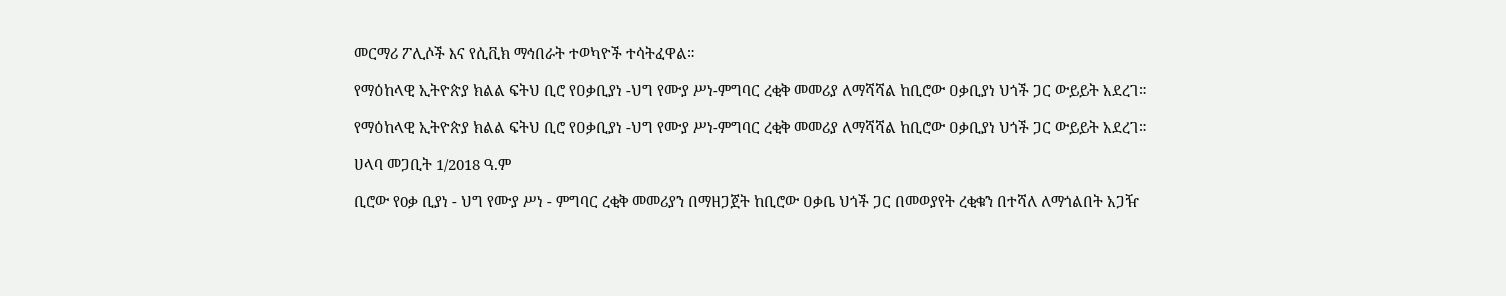መርማሪ ፖሊሶች እና የሲቪክ ማኅበራት ተወካዮች ተሳትፈዋል።

የማዕከላዊ ኢትዮጵያ ክልል ፍትህ ቢሮ የዐቃቢያነ -ህግ የሙያ ሥነ-ምግባር ረቂቅ መመሪያ ለማሻሻል ከቢሮው ዐቃቢያነ ህጎች ጋር ውይይት አደረገ።

የማዕከላዊ ኢትዮጵያ ክልል ፍትህ ቢሮ የዐቃቢያነ -ህግ የሙያ ሥነ-ምግባር ረቂቅ መመሪያ ለማሻሻል ከቢሮው ዐቃቢያነ ህጎች ጋር ውይይት አደረገ።

ሀላባ መጋቢት 1/2018 ዓ.ም

ቢሮው የ0ቃ ቢያነ - ህግ የሙያ ሥነ - ምግባር ረቂቅ መመሪያን በማዘጋጀት ከቢሮው ዐቃቤ ህጎች ጋር በመወያየት ረቂቁን በተሻለ ለማጎልበት አጋዥ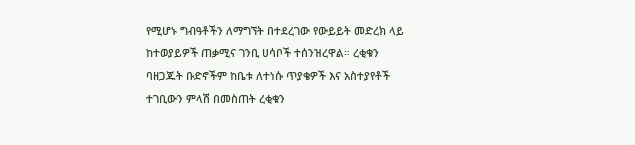የሚሆኑ ግብዓቶችን ለማግኘት በተደረገው የውይይት መድረክ ላይ ከተወያይዎች ጠቃሚና ገንቢ ሀሳቦች ተሰንዝረዋል። ረቂቁን ባዘጋጁት ቡድኖችም ከቤቱ ለተነሱ ጥያቄዎች እና አስተያየቶች ተገቢውን ምላሽ በመስጠት ረቂቁን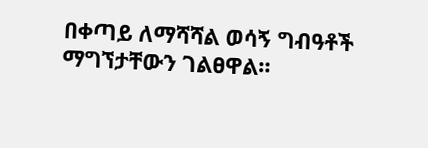በቀጣይ ለማሻሻል ወሳኝ ግብዓቶች ማግኘታቸውን ገልፀዋል።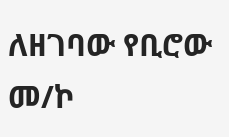ለዘገባው የቢሮው መ/ኮ